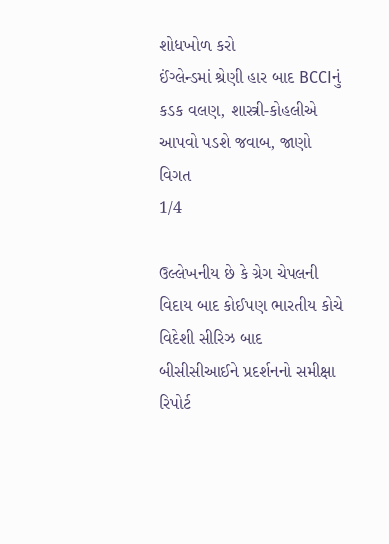શોધખોળ કરો
ઈંગ્લેન્ડમાં શ્રેણી હાર બાદ BCCIનું કડક વલણ, શાસ્ત્રી-કોહલીએ આપવો પડશે જવાબ, જાણો વિગત
1/4

ઉલ્લેખનીય છે કે ગ્રેગ ચેપલની વિદાય બાદ કોઈપણ ભારતીય કોચે વિદેશી સીરિઝ બાદ બીસીસીઆઈને પ્રદર્શનનો સમીક્ષા રિપોર્ટ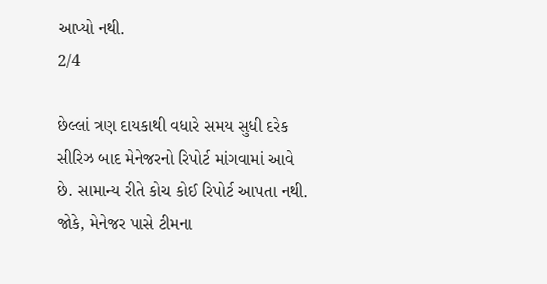આપ્યો નથી.
2/4

છેલ્લાં ત્રણ દાયકાથી વધારે સમય સુધી દરેક સીરિઝ બાદ મેનેજરનો રિપોર્ટ માંગવામાં આવે છે. સામાન્ય રીતે કોચ કોઈ રિપોર્ટ આપતા નથી. જોકે, મેનેજર પાસે ટીમના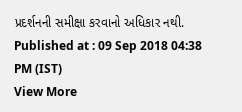પ્રદર્શનની સમીક્ષા કરવાનો અધિકાર નથી.
Published at : 09 Sep 2018 04:38 PM (IST)
View More